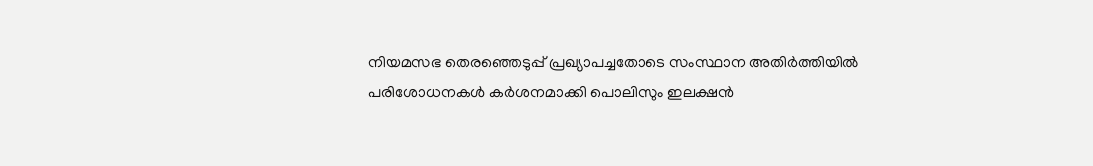നിയമസഭ തെരഞ്ഞെടുപ്പ് പ്രഖ്യാപച്ചതോടെ സംസ്ഥാന അതിര്‍ത്തിയില്‍ പരിശോധനകള്‍ കര്‍ശനമാക്കി പൊലിസും ഇലക്ഷന്‍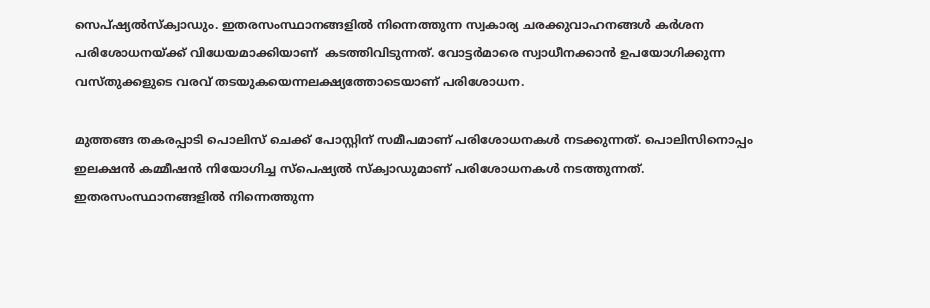സെപ്ഷ്യല്‍സ്‌ക്വാഡും. ഇതരസംസ്ഥാനങ്ങളില്‍ നിന്നെത്തുന്ന സ്വകാര്യ ചരക്കുവാഹനങ്ങള്‍ കര്‍ശന പരിശോധനയ്ക്ക് വിധേയമാക്കിയാണ്  കടത്തിവിടുന്നത്. വോട്ടര്‍മാരെ സ്വാധീനക്കാന്‍ ഉപയോഗിക്കുന്ന വസ്തുക്കളുടെ വരവ് തടയുകയെന്നലക്ഷ്യത്തോടെയാണ് പരിശോധന.

മുത്തങ്ങ തകരപ്പാടി പൊലിസ് ചെക്ക് പോസ്റ്റിന് സമീപമാണ് പരിശോധനകള്‍ നടക്കുന്നത്. പൊലിസിനൊപ്പം ഇലക്ഷന്‍ കമ്മീഷന്‍ നിയോഗിച്ച സ്പെഷ്യല്‍ സ്‌ക്വാഡുമാണ് പരിശോധനകള്‍ നടത്തുന്നത്. ഇതരസംസ്ഥാനങ്ങളില്‍ നിന്നെത്തുന്ന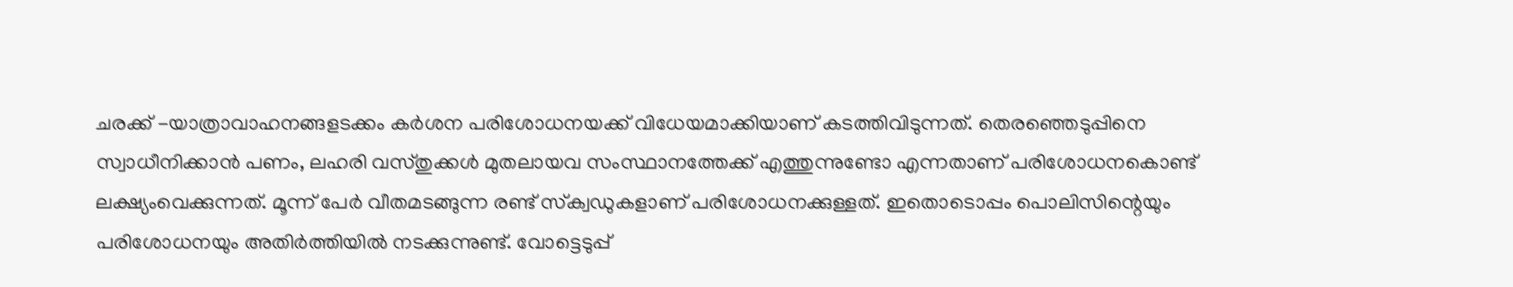ചരക്ക് -യാത്രാവാഹനങ്ങളടക്കം കര്‍ശന പരിശോധനയക്ക് വിധേയമാക്കിയാണ് കടത്തിവിടുന്നത്. തെരഞ്ഞെടുപ്പിനെ സ്വാധീനിക്കാന്‍ പണം, ലഹരി വസ്തുക്കള്‍ മുതലായവ സംസ്ഥാനത്തേക്ക് എത്തുന്നുണ്ടോ എന്നതാണ് പരിശോധനകൊണ്ട് ലക്ഷ്യംവെക്കുന്നത്. മൂന്ന് പേര്‍ വീതമടങ്ങുന്ന രണ്ട് സ്‌ക്വഡുകളാണ് പരിശോധനക്കുള്ളത്. ഇതൊടൊപ്പം പൊലിസിന്റെയും പരിശോധനയും അതിര്‍ത്തിയില്‍ നടക്കുന്നുണ്ട്. വോട്ടെടുപ്പ്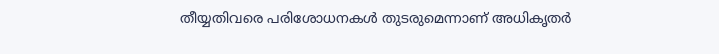തീയ്യതിവരെ പരിശോധനകള്‍ തുടരുമെന്നാണ് അധികൃതര്‍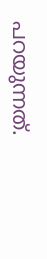പറയുന്നത്.